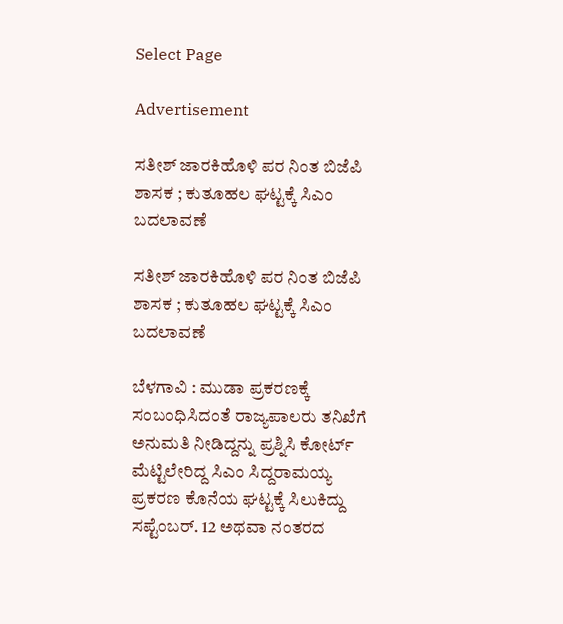Select Page

Advertisement

ಸತೀಶ್ ಜಾರಕಿಹೊಳಿ ಪರ ನಿಂತ ಬಿಜೆಪಿ ಶಾಸಕ ; ಕುತೂಹಲ ಘಟ್ಟಕ್ಕೆ ಸಿಎಂ ಬದಲಾವಣೆ

ಸತೀಶ್ ಜಾರಕಿಹೊಳಿ ಪರ ನಿಂತ ಬಿಜೆಪಿ ಶಾಸಕ ; ಕುತೂಹಲ ಘಟ್ಟಕ್ಕೆ ಸಿಎಂ ಬದಲಾವಣೆ

ಬೆಳಗಾವಿ : ಮುಡಾ ಪ್ರಕರಣಕ್ಕೆ ಸಂಬಂಧಿಸಿದಂತೆ ರಾಜ್ಯಪಾಲರು ತನಿಖೆಗೆ ಅನುಮತಿ ನೀಡಿದ್ದನ್ನು ಪ್ರಶ್ನಿಸಿ ಕೋರ್ಟ್ ಮೆಟ್ಟಿಲೇರಿದ್ದ ಸಿಎಂ ಸಿದ್ದರಾಮಯ್ಯ ಪ್ರಕರಣ ಕೊನೆಯ ಘಟ್ಟಕ್ಕೆ ಸಿಲುಕಿದ್ದು ಸಪ್ಟೆಂಬರ್. 12 ಅಥವಾ ನಂತರದ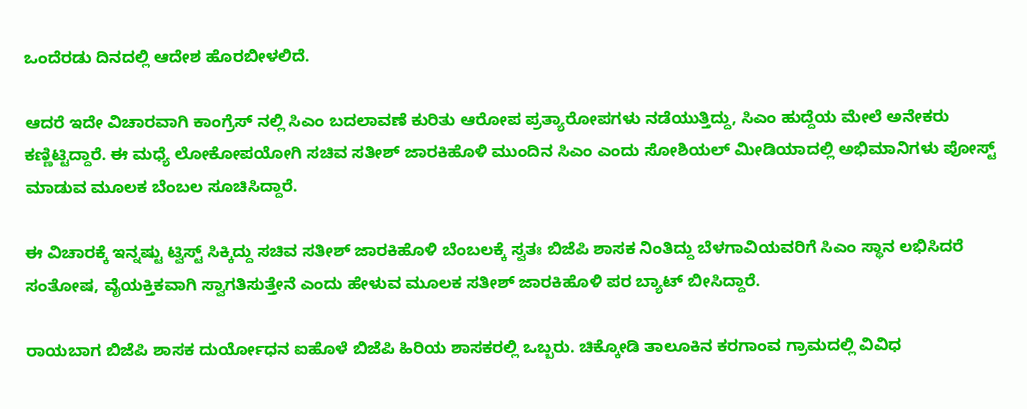ಒಂದೆರಡು ದಿನದಲ್ಲಿ ಆದೇಶ ಹೊರಬೀಳಲಿದೆ.

ಆದರೆ ಇದೇ ವಿಚಾರವಾಗಿ ಕಾಂಗ್ರೆಸ್ ನಲ್ಲಿ ಸಿಎಂ ಬದಲಾವಣೆ ಕುರಿತು ಆರೋಪ ಪ್ರತ್ಯಾರೋಪಗಳು ನಡೆಯುತ್ತಿದ್ದು, ಸಿಎಂ ಹುದ್ದೆಯ ಮೇಲೆ ಅನೇಕರು ಕಣ್ಣಿಟ್ಟಿದ್ದಾರೆ‌. ಈ‌ ಮಧ್ಯೆ ಲೋಕೋಪಯೋಗಿ ಸಚಿವ ಸತೀಶ್ ಜಾರಕಿಹೊಳಿ ಮುಂದಿನ ಸಿಎಂ ಎಂದು ಸೋಶಿಯಲ್ ಮೀಡಿಯಾದಲ್ಲಿ ಅಭಿಮಾನಿಗಳು ಪೋಸ್ಟ್ ಮಾಡುವ ಮೂಲಕ‌ ಬೆಂಬಲ ಸೂಚಿಸಿದ್ದಾರೆ.

ಈ ವಿಚಾರಕ್ಕೆ ಇನ್ನಷ್ಟು ಟ್ವಿಸ್ಟ್ ಸಿಕ್ಕಿದ್ದು ಸಚಿವ ಸತೀಶ್ ಜಾರಕಿಹೊಳಿ ಬೆಂಬಲಕ್ಕೆ ಸ್ವತಃ ಬಿಜೆಪಿ ಶಾಸಕ ನಿಂತಿದ್ದು ಬೆಳಗಾವಿಯವರಿಗೆ ಸಿಎಂ ಸ್ಥಾನ ಲಭಿಸಿದರೆ ಸಂತೋಷ, ವೈಯಕ್ತಿಕವಾಗಿ ಸ್ವಾಗತಿಸುತ್ತೇನೆ ಎಂದು ಹೇಳುವ ಮೂಲಕ ಸತೀಶ್ ಜಾರಕಿಹೊಳಿ ಪರ ಬ್ಯಾಟ್ ಬೀಸಿದ್ದಾರೆ‌.

ರಾಯಬಾಗ ಬಿಜೆಪಿ ಶಾಸಕ ದುರ್ಯೋಧನ ಐಹೊಳೆ ಬಿಜೆಪಿ ಹಿರಿಯ ಶಾಸಕರಲ್ಲಿ ಒಬ್ಬರು. ಚಿಕ್ಕೋಡಿ ತಾಲೂಕಿನ ಕರಗಾಂವ ಗ್ರಾಮದಲ್ಲಿ ವಿವಿಧ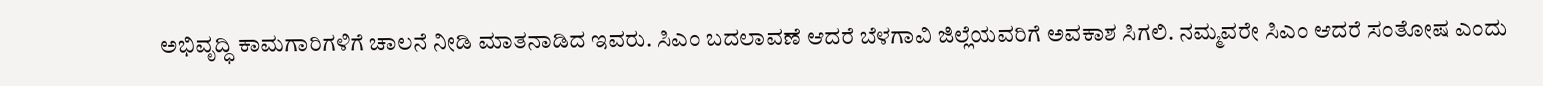ಅಭಿವೃದ್ಧಿ ಕಾಮಗಾರಿಗಳಿಗೆ ಚಾಲನೆ ನೀಡಿ ಮಾತನಾಡಿದ ಇವರು. ಸಿಎಂ ಬದಲಾವಣೆ ಆದರೆ ಬೆಳಗಾವಿ ಜಿಲ್ಲೆಯವರಿಗೆ ಅವಕಾಶ ಸಿಗಲಿ. ನಮ್ಮವರೇ ಸಿಎಂ ಆದರೆ ಸಂತೋಷ ಎಂದು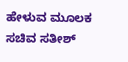ಹೇಳುವ ಮೂಲಕ ಸಚಿವ ಸತೀಶ್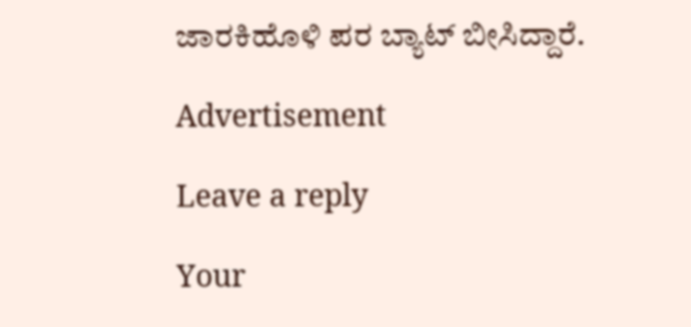ಜಾರಕಿಹೊಳಿ ಪರ ಬ್ಯಾಟ್ ಬೀಸಿದ್ದಾರೆ.

Advertisement

Leave a reply

Your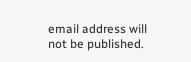email address will not be published.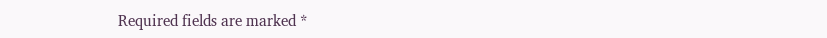Required fields are marked *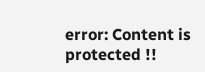error: Content is protected !!